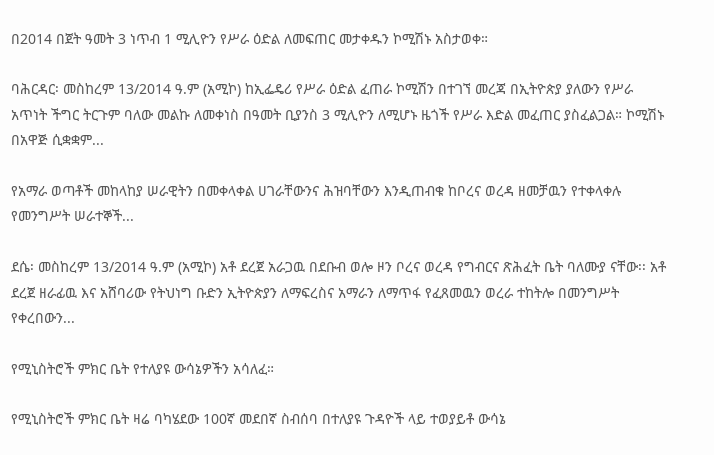በ2014 በጀት ዓመት 3 ነጥብ 1 ሚሊዮን የሥራ ዕድል ለመፍጠር መታቀዱን ኮሚሽኑ አስታወቀ።

ባሕርዳር፡ መስከረም 13/2014 ዓ.ም (አሚኮ) ከኢፌዴሪ የሥራ ዕድል ፈጠራ ኮሚሽን በተገኘ መረጃ በኢትዮጵያ ያለውን የሥራ አጥነት ችግር ትርጉም ባለው መልኩ ለመቀነስ በዓመት ቢያንስ 3 ሚሊዮን ለሚሆኑ ዜጎች የሥራ እድል መፈጠር ያስፈልጋል። ኮሚሽኑ በአዋጅ ሲቋቋም...

የአማራ ወጣቶች መከላከያ ሠራዊትን በመቀላቀል ሀገራቸውንና ሕዝባቸውን እንዲጠብቁ ከቦረና ወረዳ ዘመቻዉን የተቀላቀሉ የመንግሥት ሠራተኞች...

ደሴ፡ መስከረም 13/2014 ዓ.ም (አሚኮ) አቶ ደረጀ አራጋዉ በደቡብ ወሎ ዞን ቦረና ወረዳ የግብርና ጽሕፈት ቤት ባለሙያ ናቸው፡፡ አቶ ደረጀ ዘራፊዉ እና አሸባሪው የትህነግ ቡድን ኢትዮጵያን ለማፍረስና አማራን ለማጥፋ የፈጸመዉን ወረራ ተከትሎ በመንግሥት የቀረበውን...

የሚኒስትሮች ምክር ቤት የተለያዩ ውሳኔዎችን አሳለፈ።

የሚኒስትሮች ምክር ቤት ዛሬ ባካሄደው 100ኛ መደበኛ ስብሰባ በተለያዩ ጉዳዮች ላይ ተወያይቶ ውሳኔ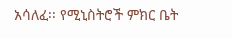አሳለፈ፡፡ የሚኒስትሮች ምክር ቤት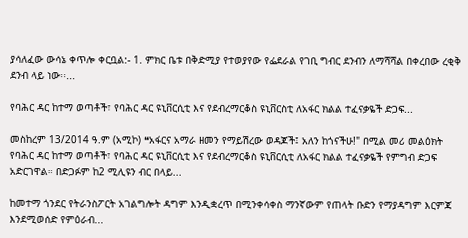ያሳለፈው ውሳኔ ቀጥሎ ቀርቧል:- 1. ምክር ቤቱ በቅድሚያ የተወያየው የፌደራል የገቢ ግብር ደንብን ለማሻሻል በቀረበው ረቂቅ ደንብ ላይ ነው፡፡...

የባሕር ዳር ከተማ ወጣቶች፣ የባሕር ዳር ዩኒቨርሲቲ እና የደብረማርቆስ ዩኒቨርስቲ ለአፋር ክልል ተፈናቃዬች ድጋፍ...

መስከረም 13/2014 ዓ.ም (አሚኮ) ❝አፋርና አማራ ዘመን የማይሽረው ወዳጆች፤ አለን ከጎናችሁ!" በሚል መሪ መልዕክት የባሕር ዳር ከተማ ወጣቶች፣ የባሕር ዳር ዩኒቨርሲቲ እና የደብረማርቆስ ዩኒቨርሲቲ ለአፋር ክልል ተፈናቃዬች የምግብ ድጋፍ አድርገዋል። በድጋፉም ከ2 ሚሊዩን ብር በላይ...

ከመተማ ጎንደር የትራንስፖርት አገልግሎት ዳግም እንዲቋረጥ በሚንቀሳቀስ ማንኛውም የጠላት ቡድን የማያዳግም እርምጃ እንደሚወሰድ የምዕራብ...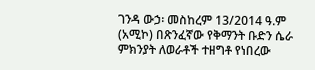ገንዳ ውኃ፡ መስከረም 13/2014 ዓ.ም (አሚኮ) በጽንፈኛው የቅማንት ቡድን ሴራ ምክንያት ለወራቶች ተዘግቶ የነበረው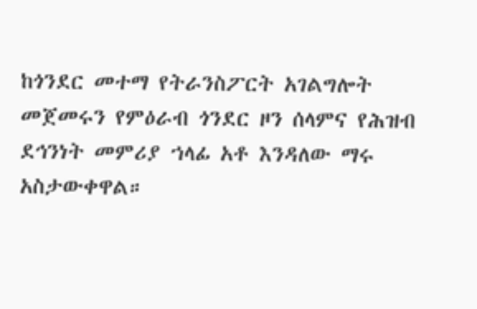ከጎንደር መተማ የትራንስፖርት አገልግሎት መጀመሩን የምዕራብ ጎንደር ዞን ሰላምና የሕዝብ ደኅንነት መምሪያ ኀላፊ አቶ እንዳለው ማሩ አስታውቀዋል።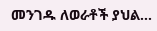መንገዱ ለወራቶች ያህል...